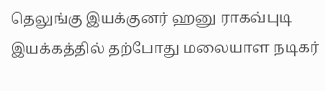தெலுங்கு இயக்குனர் ஹனு ராகவ்புடி இயக்கத்தில் தற்போது மலையாள நடிகர்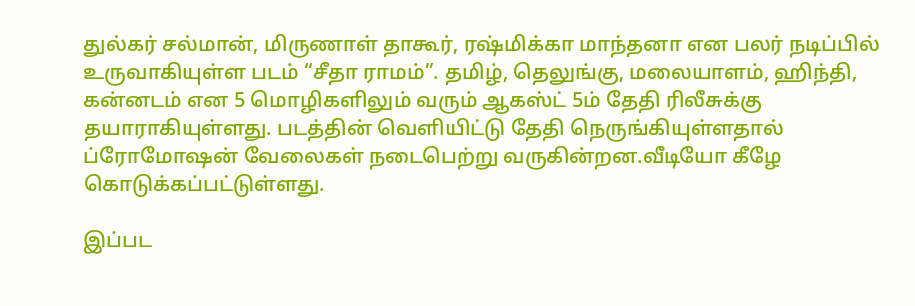துல்கர் சல்மான், மிருணாள் தாகூர், ரஷ்மிக்கா மாந்தனா என பலர் நடிப்பில் உருவாகியுள்ள படம் “சீதா ராமம்”. தமிழ், தெலுங்கு, மலையாளம், ஹிந்தி, கன்னடம் என 5 மொழிகளிலும் வரும் ஆகஸ்ட் 5ம் தேதி ரிலீசுக்கு தயாராகியுள்ளது. படத்தின் வெளியிட்டு தேதி நெருங்கியுள்ளதால் ப்ரோமோஷன் வேலைகள் நடைபெற்று வருகின்றன.வீடியோ கீழே கொடுக்கப்பட்டுள்ளது.

இப்பட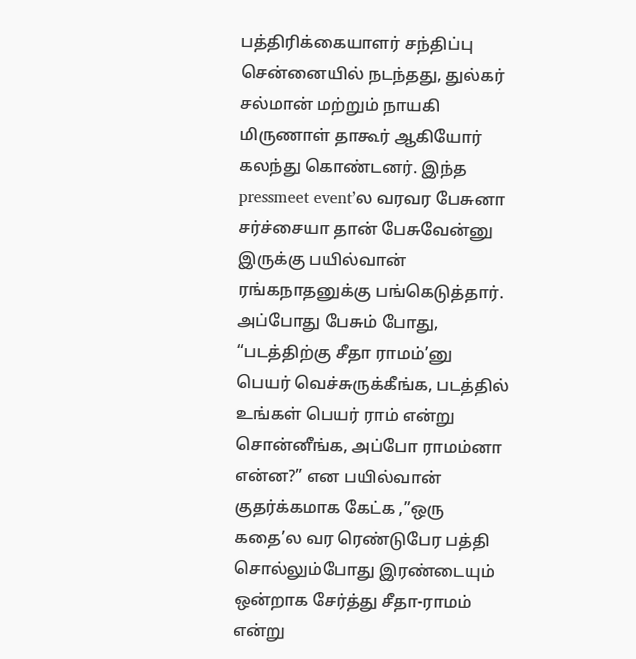பத்திரிக்கையாளர் சந்திப்பு சென்னையில் நடந்தது, துல்கர் சல்மான் மற்றும் நாயகி மிருணாள் தாகூர் ஆகியோர் கலந்து கொண்டனர். இந்த pressmeet event’ல வரவர பேசுனா சர்ச்சையா தான் பேசுவேன்னு இருக்கு பயில்வான் ரங்கநாதனுக்கு பங்கெடுத்தார். அப்போது பேசும் போது, “படத்திற்கு சீதா ராமம்’னு பெயர் வெச்சுருக்கீங்க, படத்தில் உங்கள் பெயர் ராம் என்று சொன்னீங்க, அப்போ ராமம்னா என்ன?” என பயில்வான் குதர்க்கமாக கேட்க ,”ஒரு கதை’ல வர ரெண்டுபேர பத்தி சொல்லும்போது இரண்டையும் ஒன்றாக சேர்த்து சீதா-ராமம் என்று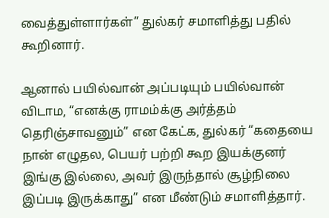வைத்துள்ளார்கள்” துல்கர் சமாளித்து பதில் கூறினார்.

ஆனால் பயில்வான் அப்படியும் பயில்வான் விடாம, “எனக்கு ராமம்க்கு அர்த்தம் தெரிஞ்சாவனும்” என கேட்க, துல்கர் “கதையை நான் எழுதல, பெயர் பற்றி கூற இயக்குனர் இங்கு இல்லை, அவர் இருந்தால் சூழ்நிலை இப்படி இருக்காது” என மீண்டும் சமாளித்தார்.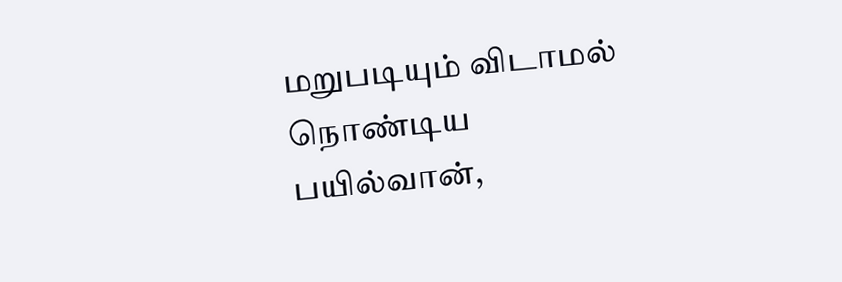மறுபடியும் விடாமல் நொண்டிய பயில்வான்,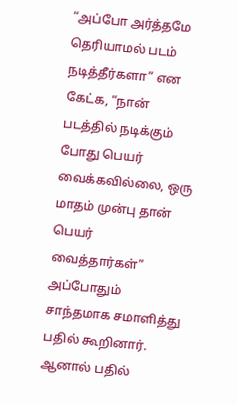“அப்போ அர்த்தமே தெரியாமல் படம் நடித்தீர்களா” என கேட்க, “நான் படத்தில் நடிக்கும் போது பெயர் வைக்கவில்லை, ஒரு மாதம் முன்பு தான் பெயர் வைத்தார்கள்” அப்போதும் சாந்தமாக சமாளித்து பதில் கூறினார். ஆனால் பதில்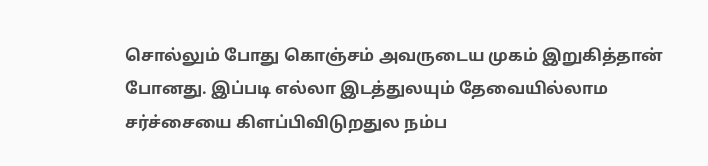சொல்லும் போது கொஞ்சம் அவருடைய முகம் இறுகித்தான் போனது. இப்படி எல்லா இடத்துலயும் தேவையில்லாம சர்ச்சையை கிளப்பிவிடுறதுல நம்ப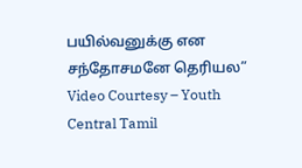பயில்வனுக்கு என சந்தோசமனே தெரியல”
Video Courtesy – Youth Central Tamil